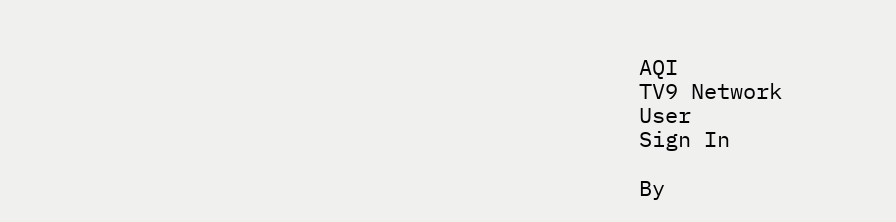AQI
TV9 Network
User
Sign In

By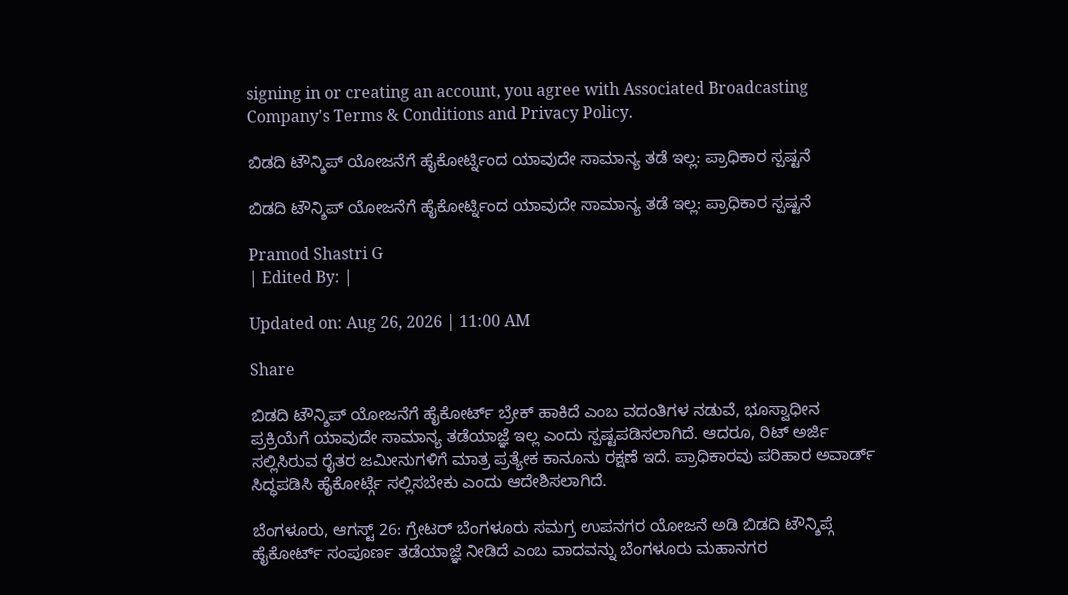signing in or creating an account, you agree with Associated Broadcasting Company's Terms & Conditions and Privacy Policy.

ಬಿಡದಿ ಟೌನ್ಶಿಪ್ ಯೋಜನೆಗೆ ಹೈಕೋರ್ಟ್ನಿಂದ ಯಾವುದೇ ಸಾಮಾನ್ಯ ತಡೆ ಇಲ್ಲ: ಪ್ರಾಧಿಕಾರ ಸ್ಪಷ್ಟನೆ

ಬಿಡದಿ ಟೌನ್ಶಿಪ್ ಯೋಜನೆಗೆ ಹೈಕೋರ್ಟ್ನಿಂದ ಯಾವುದೇ ಸಾಮಾನ್ಯ ತಡೆ ಇಲ್ಲ: ಪ್ರಾಧಿಕಾರ ಸ್ಪಷ್ಟನೆ

Pramod Shastri G
| Edited By: |

Updated on: Aug 26, 2026 | 11:00 AM

Share

ಬಿಡದಿ ಟೌನ್ಶಿಪ್ ಯೋಜನೆಗೆ ಹೈಕೋರ್ಟ್ ಬ್ರೇಕ್ ಹಾಕಿದೆ ಎಂಬ ವದಂತಿಗಳ ನಡುವೆ, ಭೂಸ್ವಾಧೀನ ಪ್ರಕ್ರಿಯೆಗೆ ಯಾವುದೇ ಸಾಮಾನ್ಯ ತಡೆಯಾಜ್ಞೆ ಇಲ್ಲ ಎಂದು ಸ್ಪಷ್ಟಪಡಿಸಲಾಗಿದೆ. ಆದರೂ, ರಿಟ್ ಅರ್ಜಿ ಸಲ್ಲಿಸಿರುವ ರೈತರ ಜಮೀನುಗಳಿಗೆ ಮಾತ್ರ ಪ್ರತ್ಯೇಕ ಕಾನೂನು ರಕ್ಷಣೆ ಇದೆ. ಪ್ರಾಧಿಕಾರವು ಪರಿಹಾರ ಅವಾರ್ಡ್ ಸಿದ್ಧಪಡಿಸಿ ಹೈಕೋರ್ಟ್ಗೆ ಸಲ್ಲಿಸಬೇಕು ಎಂದು ಆದೇಶಿಸಲಾಗಿದೆ.

ಬೆಂಗಳೂರು, ಆಗಸ್ಟ್ 26: ಗ್ರೇಟರ್ ಬೆಂಗಳೂರು ಸಮಗ್ರ ಉಪನಗರ ಯೋಜನೆ ಅಡಿ ಬಿಡದಿ ಟೌನ್ಶಿಪ್ಗೆ ಹೈಕೋರ್ಟ್ ಸಂಪೂರ್ಣ ತಡೆಯಾಜ್ಞೆ ನೀಡಿದೆ ಎಂಬ ವಾದವನ್ನು ಬೆಂಗಳೂರು ಮಹಾನಗರ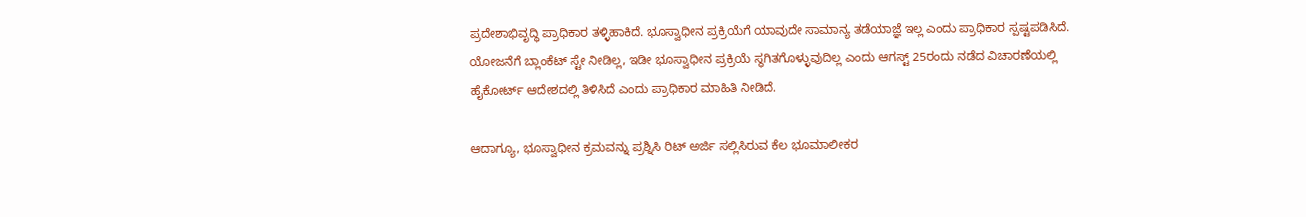ಪ್ರದೇಶಾಭಿವೃದ್ಧಿ ಪ್ರಾಧಿಕಾರ ತಳ್ಳಿಹಾಕಿದೆ. ಭೂಸ್ವಾಧೀನ ಪ್ರಕ್ರಿಯೆಗೆ ಯಾವುದೇ ಸಾಮಾನ್ಯ ತಡೆಯಾಜ್ಞೆ ಇಲ್ಲ ಎಂದು ಪ್ರಾಧಿಕಾರ ಸ್ಪಷ್ಟಪಡಿಸಿದೆ. ಯೋಜನೆಗೆ ಬ್ಲಾಂಕೆಟ್ ಸ್ಟೇ ನೀಡಿಲ್ಲ, ಇಡೀ ಭೂಸ್ವಾಧೀನ ಪ್ರಕ್ರಿಯೆ ಸ್ಥಗಿತಗೊಳ್ಳುವುದಿಲ್ಲ ಎಂದು ಆಗಸ್ಟ್ 25ರಂದು ನಡೆದ ವಿಚಾರಣೆಯಲ್ಲಿ ಹೈಕೋರ್ಟ್ ಆದೇಶದಲ್ಲಿ ತಿಳಿಸಿದೆ ಎಂದು ಪ್ರಾಧಿಕಾರ ಮಾಹಿತಿ ನೀಡಿದೆ.

ಆದಾಗ್ಯೂ, ಭೂಸ್ವಾಧೀನ ಕ್ರಮವನ್ನು ಪ್ರಶ್ನಿಸಿ ರಿಟ್ ಅರ್ಜಿ ಸಲ್ಲಿಸಿರುವ ಕೆಲ ಭೂಮಾಲೀಕರ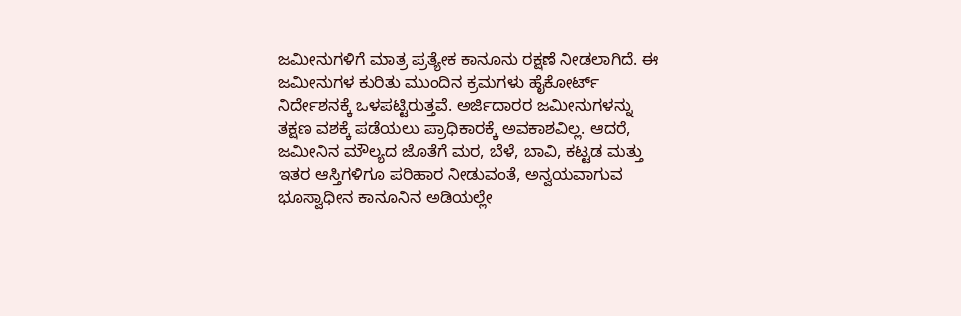ಜಮೀನುಗಳಿಗೆ ಮಾತ್ರ ಪ್ರತ್ಯೇಕ ಕಾನೂನು ರಕ್ಷಣೆ ನೀಡಲಾಗಿದೆ. ಈ ಜಮೀನುಗಳ ಕುರಿತು ಮುಂದಿನ ಕ್ರಮಗಳು ಹೈಕೋರ್ಟ್ ನಿರ್ದೇಶನಕ್ಕೆ ಒಳಪಟ್ಟಿರುತ್ತವೆ. ಅರ್ಜಿದಾರರ ಜಮೀನುಗಳನ್ನು ತಕ್ಷಣ ವಶಕ್ಕೆ ಪಡೆಯಲು ಪ್ರಾಧಿಕಾರಕ್ಕೆ ಅವಕಾಶವಿಲ್ಲ. ಆದರೆ, ಜಮೀನಿನ ಮೌಲ್ಯದ ಜೊತೆಗೆ ಮರ, ಬೆಳೆ, ಬಾವಿ, ಕಟ್ಟಡ ಮತ್ತು ಇತರ ಆಸ್ತಿಗಳಿಗೂ ಪರಿಹಾರ ನೀಡುವಂತೆ, ಅನ್ವಯವಾಗುವ ಭೂಸ್ವಾಧೀನ ಕಾನೂನಿನ ಅಡಿಯಲ್ಲೇ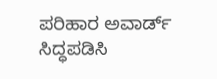ಪರಿಹಾರ ಅವಾರ್ಡ್ ಸಿದ್ಧಪಡಿಸಿ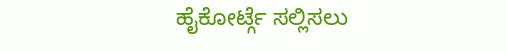ಹೈಕೋರ್ಟ್ಗೆ ಸಲ್ಲಿಸಲು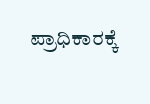ಪ್ರಾಧಿಕಾರಕ್ಕೆ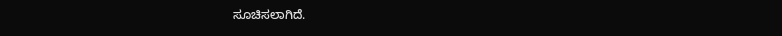ಸೂಚಿಸಲಾಗಿದೆ.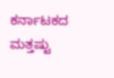ಕರ್ನಾಟಕದ ಮತ್ತಷ್ಟು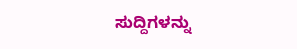ಸುದ್ದಿಗಳನ್ನು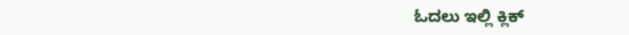ಓದಲು ಇಲ್ಲಿ ಕ್ಲಿಕ್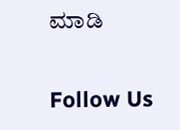ಮಾಡಿ

Follow Us